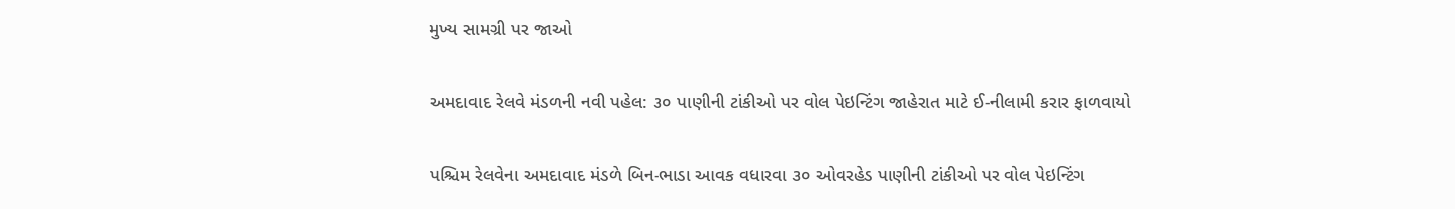મુખ્ય સામગ્રી પર જાઓ

અમદાવાદ રેલવે મંડળની નવી પહેલ: ૩૦ પાણીની ટાંકીઓ પર વોલ પેઇન્ટિંગ જાહેરાત માટે ઈ-નીલામી કરાર ફાળવાયો

પશ્ચિમ રેલવેના અમદાવાદ મંડળે બિન-ભાડા આવક વધારવા ૩૦ ઓવરહેડ પાણીની ટાંકીઓ પર વોલ પેઇન્ટિંગ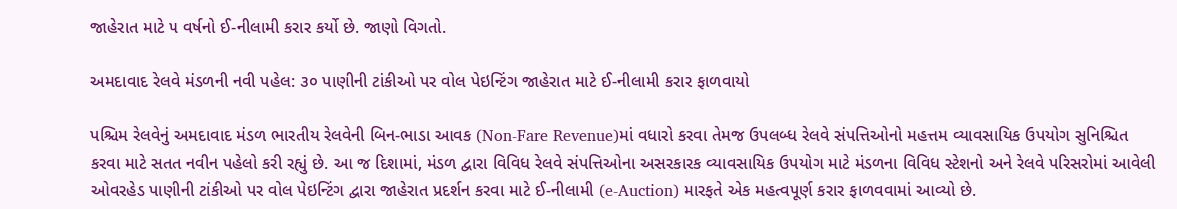જાહેરાત માટે ૫ વર્ષનો ઈ-નીલામી કરાર કર્યો છે. જાણો વિગતો.

અમદાવાદ રેલવે મંડળની નવી પહેલ: ૩૦ પાણીની ટાંકીઓ પર વોલ પેઇન્ટિંગ જાહેરાત માટે ઈ-નીલામી કરાર ફાળવાયો

પશ્ચિમ રેલવેનું અમદાવાદ મંડળ ભારતીય રેલવેની બિન-ભાડા આવક (Non-Fare Revenue)માં વધારો કરવા તેમજ ઉપલબ્ધ રેલવે સંપત્તિઓનો મહત્તમ વ્યાવસાયિક ઉપયોગ સુનિશ્ચિત કરવા માટે સતત નવીન પહેલો કરી રહ્યું છે. આ જ દિશામાં, મંડળ દ્વારા વિવિધ રેલવે સંપત્તિઓના અસરકારક વ્યાવસાયિક ઉપયોગ માટે મંડળના વિવિધ સ્ટેશનો અને રેલવે પરિસરોમાં આવેલી ઓવરહેડ પાણીની ટાંકીઓ પર વોલ પેઇન્ટિંગ દ્વારા જાહેરાત પ્રદર્શન કરવા માટે ઈ-નીલામી (e-Auction) મારફતે એક મહત્વપૂર્ણ કરાર ફાળવવામાં આવ્યો છે.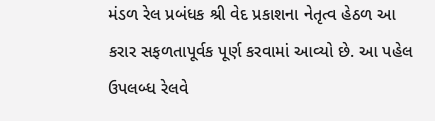મંડળ રેલ પ્રબંધક શ્રી વેદ પ્રકાશના નેતૃત્વ હેઠળ આ કરાર સફળતાપૂર્વક પૂર્ણ કરવામાં આવ્યો છે. આ પહેલ ઉપલબ્ધ રેલવે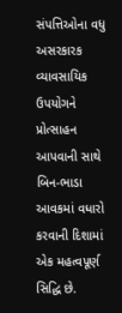સંપત્તિઓના વધુ અસરકારક વ્યાવસાયિક ઉપયોગને પ્રોત્સાહન આપવાની સાથે બિન-ભાડા આવકમાં વધારો કરવાની દિશામાં એક મહત્વપૂર્ણ સિદ્ધિ છે.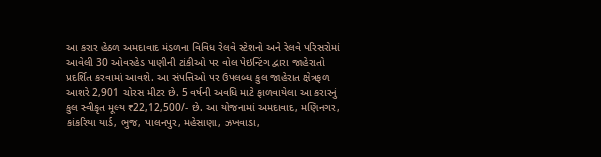આ કરાર હેઠળ અમદાવાદ મંડળના વિવિધ રેલવે સ્ટેશનો અને રેલવે પરિસરોમાં આવેલી 30 ઓવરહેડ પાણીની ટાંકીઓ પર વોલ પેઇન્ટિંગ દ્વારા જાહેરાતો પ્રદર્શિત કરવામાં આવશે. આ સંપત્તિઓ પર ઉપલબ્ધ કુલ જાહેરાત ક્ષેત્રફળ આશરે 2,901 ચોરસ મીટર છે. 5 વર્ષની અવધિ માટે ફાળવાયેલા આ કરારનું કુલ સ્વીકૃત મૂલ્ય ₹22,12,500/- છે. આ યોજનામાં અમદાવાદ, મણિનગર, કાંકરિયા યાર્ડ, ભુજ, પાલનપુર, મહેસાણા, ઝખવાડા,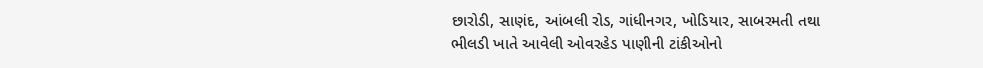છારોડી, સાણંદ, આંબલી રોડ, ગાંધીનગર, ખોડિયાર, સાબરમતી તથા ભીલડી ખાતે આવેલી ઓવરહેડ પાણીની ટાંકીઓનો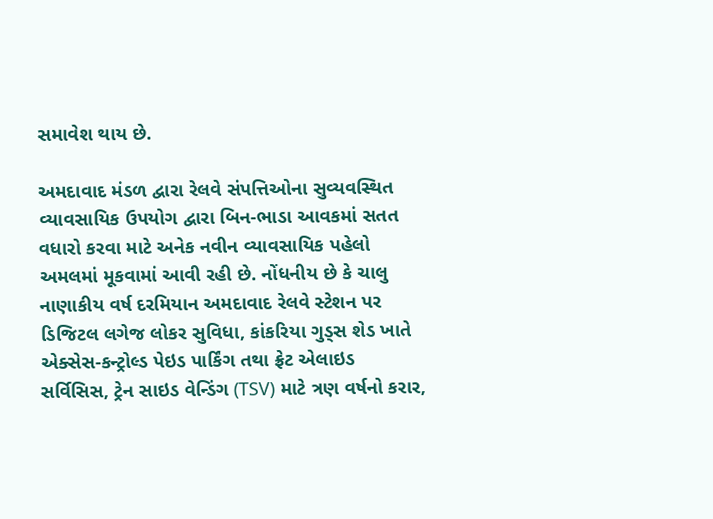સમાવેશ થાય છે.

અમદાવાદ મંડળ દ્વારા રેલવે સંપત્તિઓના સુવ્યવસ્થિત વ્યાવસાયિક ઉપયોગ દ્વારા બિન-ભાડા આવકમાં સતત વધારો કરવા માટે અનેક નવીન વ્યાવસાયિક પહેલો અમલમાં મૂકવામાં આવી રહી છે. નોંધનીય છે કે ચાલુ નાણાકીય વર્ષ દરમિયાન અમદાવાદ રેલવે સ્ટેશન પર ડિજિટલ લગેજ લોકર સુવિધા, કાંકરિયા ગુડ્સ શેડ ખાતે એક્સેસ-કન્ટ્રોલ્ડ પેઇડ પાર્કિંગ તથા ફ્રેટ એલાઇડ સર્વિસિસ, ટ્રેન સાઇડ વેન્ડિંગ (TSV) માટે ત્રણ વર્ષનો કરાર,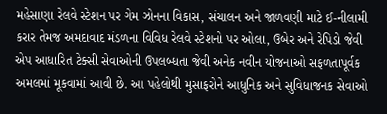મહેસાણા રેલવે સ્ટેશન પર ગેમ ઝોનના વિકાસ, સંચાલન અને જાળવણી માટે ઈ-નીલામી કરાર તેમજ અમદાવાદ મંડળના વિવિધ રેલવે સ્ટેશનો પર ઓલા, ઉબેર અને રેપિડો જેવી એપ આધારિત ટેક્સી સેવાઓની ઉપલબ્ધતા જેવી અનેક નવીન યોજનાઓ સફળતાપૂર્વક અમલમાં મૂકવામાં આવી છે. આ પહેલોથી મુસાફરોને આધુનિક અને સુવિધાજનક સેવાઓ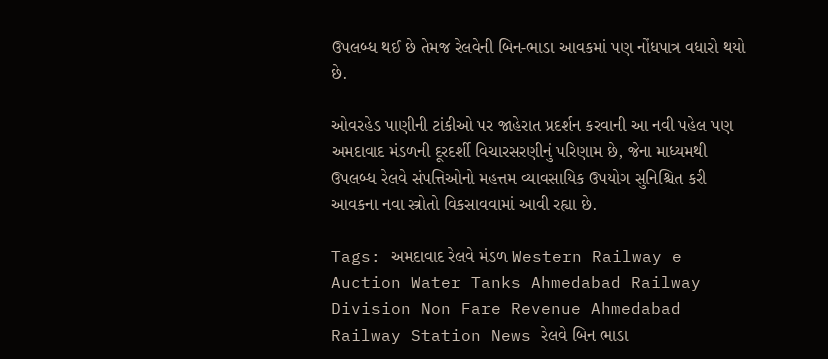ઉપલબ્ધ થઈ છે તેમજ રેલવેની બિન-ભાડા આવકમાં પણ નોંધપાત્ર વધારો થયો છે.

ઓવરહેડ પાણીની ટાંકીઓ પર જાહેરાત પ્રદર્શન કરવાની આ નવી પહેલ પણ અમદાવાદ મંડળની દૂરદર્શી વિચારસરણીનું પરિણામ છે, જેના માધ્યમથી ઉપલબ્ધ રેલવે સંપત્તિઓનો મહત્તમ વ્યાવસાયિક ઉપયોગ સુનિશ્ચિત કરી આવકના નવા સ્ત્રોતો વિકસાવવામાં આવી રહ્યા છે.

Tags: અમદાવાદ રેલવે મંડળ Western Railway e Auction Water Tanks Ahmedabad Railway Division Non Fare Revenue Ahmedabad Railway Station News રેલવે બિન ભાડા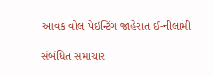આવક વોલ પેઇન્ટિંગ જાહેરાત ઈ-નીલામી

સંબંધિત સમાચાર